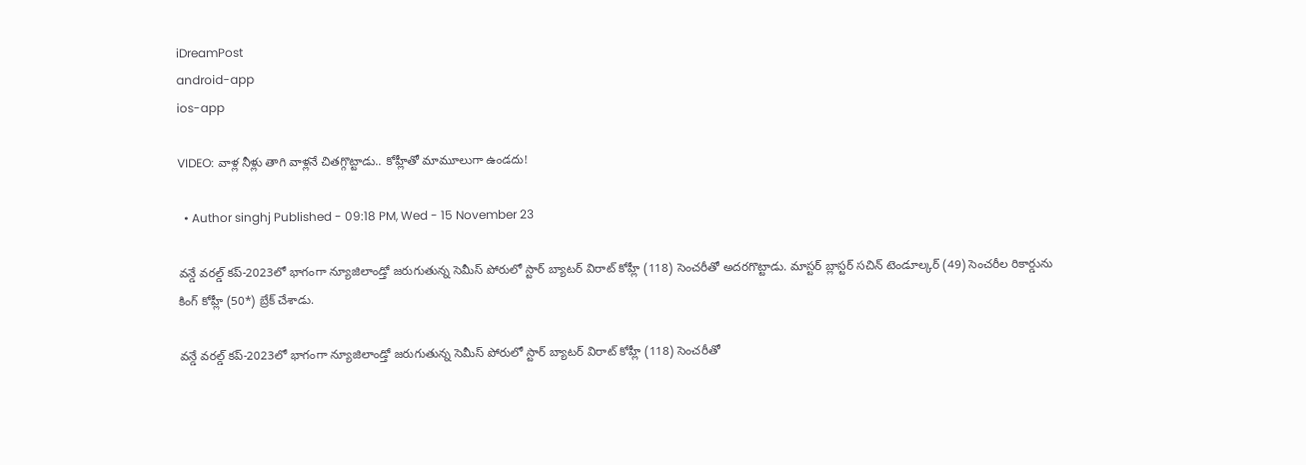iDreamPost
android-app
ios-app

VIDEO: వాళ్ల నీళ్లు తాగి వాళ్లనే చితగ్గొట్టాడు.. కోహ్లీతో మామూలుగా ఉండదు!

  • Author singhj Published - 09:18 PM, Wed - 15 November 23

వన్డే వరల్డ్ కప్-2023లో భాగంగా న్యూజిలాండ్తో జరుగుతున్న సెమీస్ పోరులో స్టార్ బ్యాటర్ విరాట్ కోహ్లీ (118) సెంచరీతో అదరగొట్టాడు. మాస్టర్ బ్లాస్టర్ సచిన్ టెండూల్కర్ (49) సెంచరీల రికార్డును కింగ్ కోహ్లీ (50*) బ్రేక్ చేశాడు.

వన్డే వరల్డ్ కప్-2023లో భాగంగా న్యూజిలాండ్తో జరుగుతున్న సెమీస్ పోరులో స్టార్ బ్యాటర్ విరాట్ కోహ్లీ (118) సెంచరీతో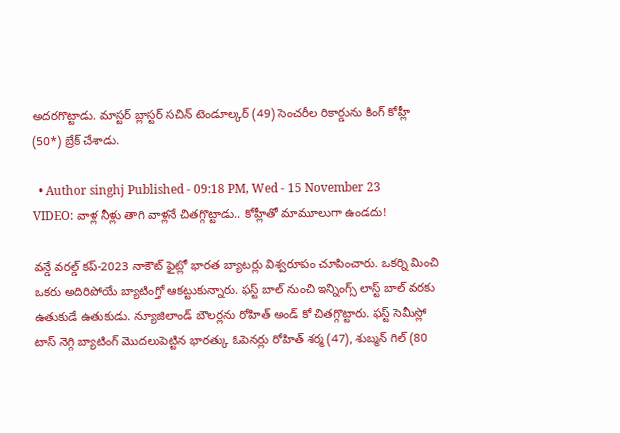అదరగొట్టాడు. మాస్టర్ బ్లాస్టర్ సచిన్ టెండూల్కర్ (49) సెంచరీల రికార్డును కింగ్ కోహ్లీ (50*) బ్రేక్ చేశాడు.

  • Author singhj Published - 09:18 PM, Wed - 15 November 23
VIDEO: వాళ్ల నీళ్లు తాగి వాళ్లనే చితగ్గొట్టాడు.. కోహ్లీతో మామూలుగా ఉండదు!

వన్డే వరల్డ్ కప్-2023 నాకౌట్ ఫైట్లో భారత బ్యాటర్లు విశ్వరూపం చూపించారు. ఒకర్ని మించి ఒకరు అదిరిపోయే బ్యాటింగ్తో ఆకట్టుకున్నారు. ఫస్ట్ బాల్ నుంచి ఇన్నింగ్స్ లాస్ట్ బాల్ వరకు ఉతుకుడే ఉతుకుడు. న్యూజిలాండ్ బౌలర్లను రోహిత్ అండ్ కో చితగ్గొట్టారు. ఫస్ట్ సెమీస్లో టాస్ నెగ్గి బ్యాటింగ్ మొదలుపెట్టిన భారత్కు ఓపెనర్లు రోహిత్ శర్మ (47), శుబ్మన్ గిల్ (80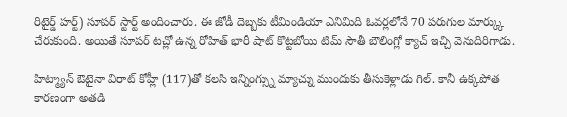రిటైర్డ్ హర్ట్) సూపర్ స్టార్ట్ అందించారు. ఈ జోడీ దెబ్బకు టీమిండియా ఎనిమిది ఓవర్లలోనే 70 పరుగుల మార్క్కు చేరుకుంది. అయితే సూపర్ టచ్లో ఉన్న రోహిత్ భారీ షాట్ కొట్టబోయి టిమ్ సౌతీ బౌలింగ్లో క్యాచ్ ఇచ్చి వెనుదిరిగాడు.

హిట్మ్యాన్ ఔటైనా విరాట్ కోహ్లీ (117)తో కలసి ఇన్నింగ్స్ను మ్యాచ్ను ముందుకు తీసుకెళ్లాడు గిల్. కానీ ఉక్కపోత కారణంగా అతడి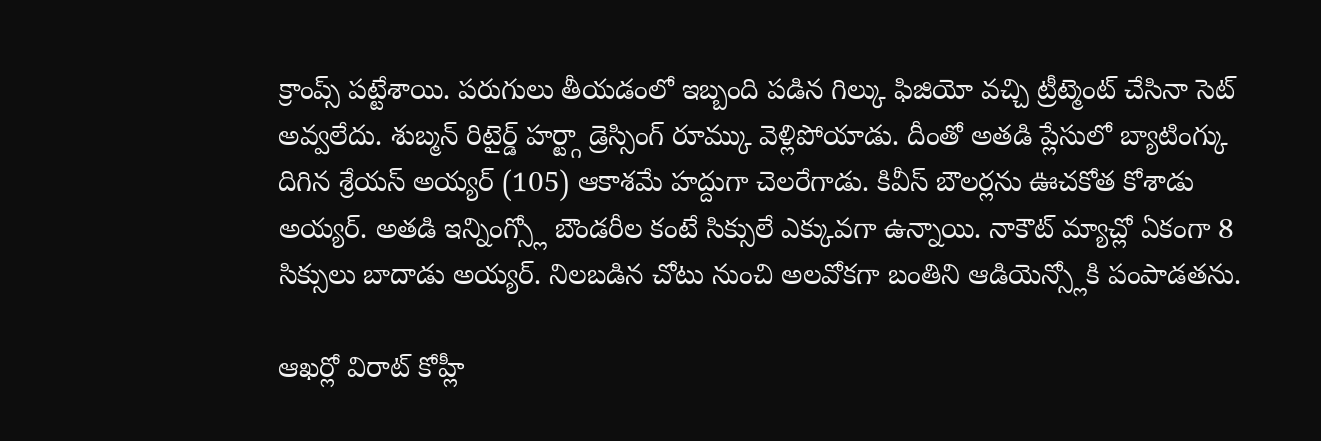క్రాంప్స్ పట్టేశాయి. పరుగులు తీయడంలో ఇబ్బంది పడిన గిల్కు ఫిజియో వచ్చి ట్రీట్మెంట్ చేసినా సెట్ అవ్వలేదు. శుబ్మన్ రిటైర్డ్ హర్ట్గా డ్రెస్సింగ్ రూమ్కు వెళ్లిపోయాడు. దీంతో అతడి ప్లేసులో బ్యాటింగ్కు దిగిన శ్రేయస్ అయ్యర్ (105) ఆకాశమే హద్దుగా చెలరేగాడు. కివీస్ బౌలర్లను ఊచకోత కోశాడు అయ్యర్. అతడి ఇన్నింగ్స్లో బౌండరీల కంటే సిక్సులే ఎక్కువగా ఉన్నాయి. నాకౌట్ మ్యాచ్లో ఏకంగా 8 సిక్సులు బాదాడు అయ్యర్. నిలబడిన చోటు నుంచి అలవోకగా బంతిని ఆడియెన్స్లోకి పంపాడతను.

ఆఖర్లో విరాట్ కోహ్లీ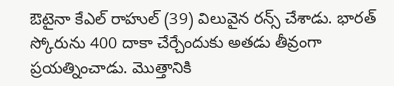ఔటైనా కేఎల్ రాహుల్ (39) విలువైన రన్స్ చేశాడు. భారత్ స్కోరును 400 దాకా చేర్చేందుకు అతడు తీవ్రంగా ప్రయత్నించాడు. మొత్తానికి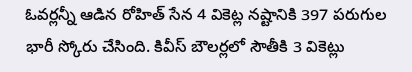ఓవర్లన్నీ ఆడిన రోహిత్ సేన 4 వికెట్ల నష్టానికి 397 పరుగుల భారీ స్కోరు చేసింది. కివీస్ బౌలర్లలో సౌతీకి 3 వికెట్లు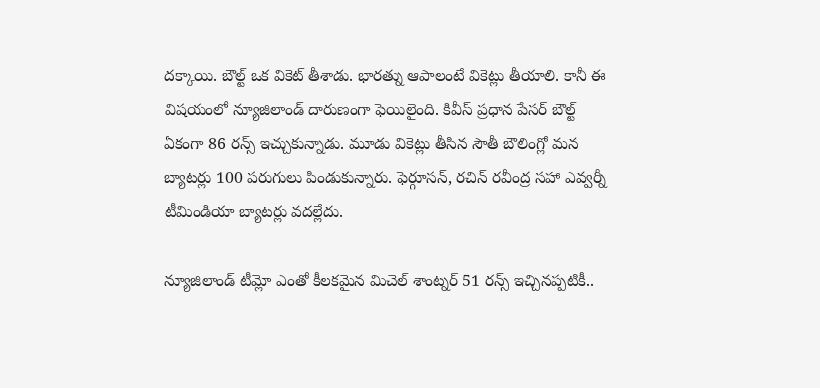దక్కాయి. బౌల్ట్ ఒక వికెట్ తీశాడు. భారత్ను ఆపాలంటే వికెట్లు తీయాలి. కానీ ఈ విషయంలో న్యూజిలాండ్ దారుణంగా ఫెయిలైంది. కివీస్ ప్రధాన పేసర్ బౌల్ట్ ఏకంగా 86 రన్స్ ఇచ్చుకున్నాడు. మూడు వికెట్లు తీసిన సౌతీ బౌలింగ్లో మన బ్యాటర్లు 100 పరుగులు పిండుకున్నారు. ఫెర్గూసన్, రచిన్ రవీంద్ర సహా ఎవ్వర్నీ టీమిండియా బ్యాటర్లు వదల్లేదు.

న్యూజిలాండ్ టీమ్లో ఎంతో కీలకమైన మిచెల్ శాంట్నర్ 51 రన్స్ ఇచ్చినప్పటికీ..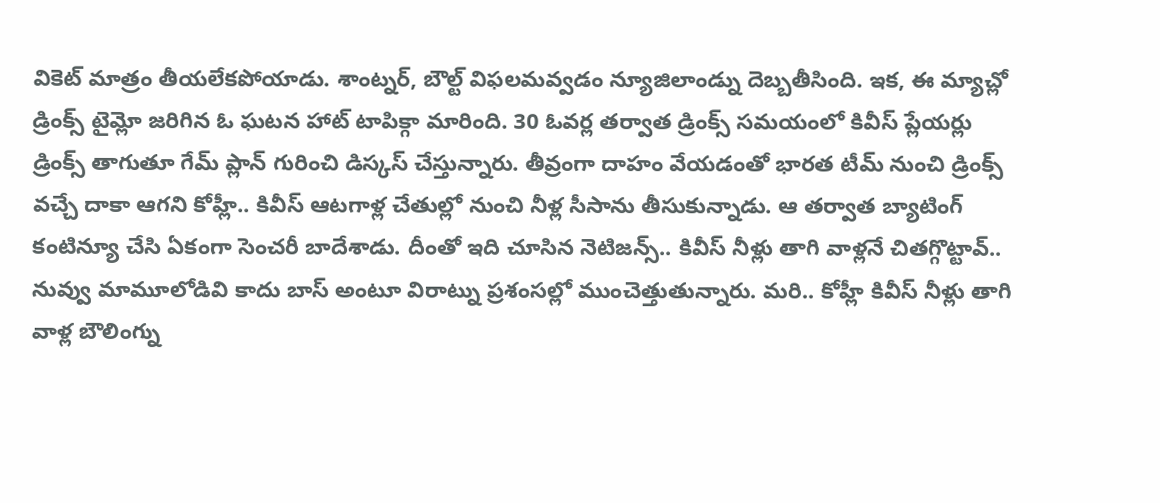వికెట్ మాత్రం తీయలేకపోయాడు. శాంట్నర్, బౌల్ట్ విఫలమవ్వడం న్యూజిలాండ్ను దెబ్బతీసింది. ఇక, ఈ మ్యాచ్లో డ్రింక్స్ టైమ్లో జరిగిన ఓ ఘటన హాట్ టాపిక్గా మారింది. 30 ఓవర్ల తర్వాత డ్రింక్స్ సమయంలో కివీస్ ప్లేయర్లు డ్రింక్స్ తాగుతూ గేమ్ ప్లాన్ గురించి డిస్కస్ చేస్తున్నారు. తీవ్రంగా దాహం వేయడంతో భారత టీమ్ నుంచి డ్రింక్స్ వచ్చే దాకా ఆగని కోహ్లీ.. కివీస్ ఆటగాళ్ల చేతుల్లో నుంచి నీళ్ల సీసాను తీసుకున్నాడు. ఆ తర్వాత బ్యాటింగ్ కంటిన్యూ చేసి ఏకంగా సెంచరీ బాదేశాడు. దీంతో ఇది చూసిన నెటిజన్స్.. కివీస్ నీళ్లు తాగి వాళ్లనే చితగ్గొట్టావ్.. నువ్వు మామూలోడివి కాదు బాస్ అంటూ విరాట్ను ప్రశంసల్లో ముంచెత్తుతున్నారు. మరి.. కోహ్లీ కివీస్ నీళ్లు తాగి వాళ్ల బౌలింగ్ను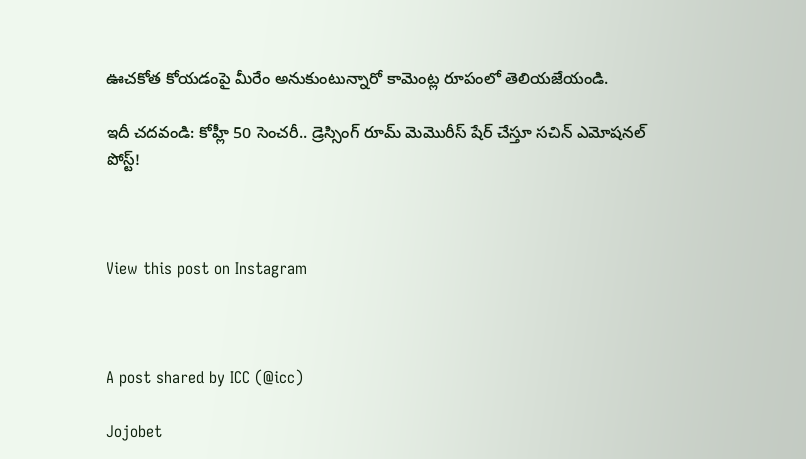ఊచకోత కోయడంపై మీరేం అనుకుంటున్నారో కామెంట్ల రూపంలో తెలియజేయండి.

ఇదీ చదవండి: కోహ్లీ 50 సెంచరీ.. డ్రెస్సింగ్ రూమ్ మెమొరీస్ షేర్ చేస్తూ సచిన్ ఎమోషనల్ పోస్ట్!



View this post on Instagram



A post shared by ICC (@icc)

Jojobet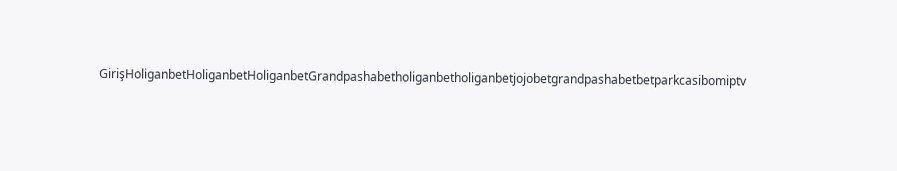GirişHoliganbetHoliganbetHoliganbetGrandpashabetholiganbetholiganbetjojobetgrandpashabetbetparkcasibomiptv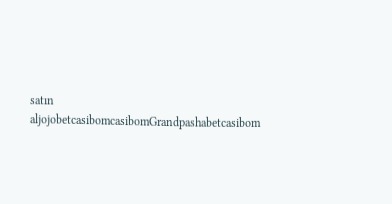satın aljojobetcasibomcasibomGrandpashabetcasibom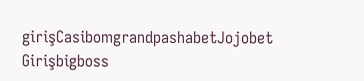girişCasibomgrandpashabetJojobet Girişbigboss